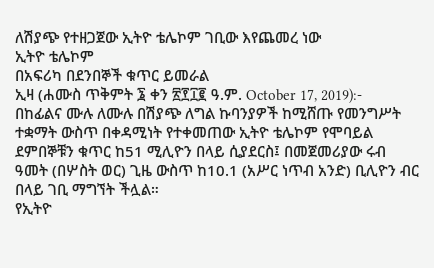ለሽያጭ የተዘጋጀው ኢትዮ ቴሌኮም ገቢው እየጨመረ ነው
ኢትዮ ቴሌኮም
በአፍሪካ በደንበኞች ቁጥር ይመራል
ኢዛ (ሐሙስ ጥቅምት ፮ ቀን ፳፻፲፪ ዓ.ም. October 17, 2019):- በከፊልና ሙሉ ለሙሉ በሽያጭ ለግል ኩባንያዎች ከሚሸጡ የመንግሥት ተቋማት ውስጥ በቀዳሚነት የተቀመጠው ኢትዮ ቴሌኮም የሞባይል ደምበኞቹን ቁጥር ከ51 ሚሊዮን በላይ ሲያደርስ፤ በመጀመሪያው ሩብ ዓመት (በሦስት ወር) ጊዜ ውስጥ ከ10.1 (አሥር ነጥብ አንድ) ቢሊዮን ብር በላይ ገቢ ማግኘት ችሏል።
የኢትዮ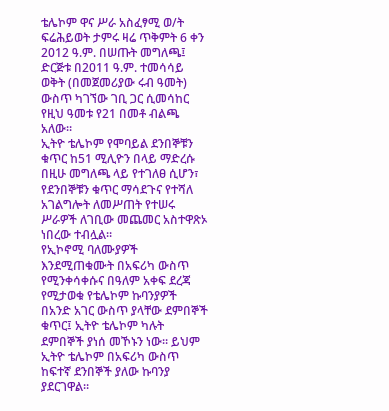ቴሌኮም ዋና ሥራ አስፈፃሚ ወ/ት ፍሬሕይወት ታምሩ ዛሬ ጥቅምት 6 ቀን 2012 ዓ.ም. በሠጡት መግለጫ፤ ድርጅቱ በ2011 ዓ.ም. ተመሳሳይ ወቅት (በመጀመሪያው ሩብ ዓመት) ውስጥ ካገኘው ገቢ ጋር ሲመሳከር የዚህ ዓመቱ የ21 በመቶ ብልጫ አለው።
ኢትዮ ቴሌኮም የሞባይል ደንበኞቹን ቁጥር ከ51 ሚሊዮን በላይ ማድረሱ በዚሁ መግለጫ ላይ የተገለፀ ሲሆን፣ የደንበኞቹን ቁጥር ማሳደጉና የተሻለ አገልግሎት ለመሥጠት የተሠሩ ሥራዎች ለገቢው መጨመር አስተዋጽኦ ነበረው ተብሏል።
የኢኮኖሚ ባለሙያዎች እንደሚጠቁሙት በአፍሪካ ውስጥ የሚንቀሳቀሱና በዓለም አቀፍ ደረጃ የሚታወቁ የቴሌኮም ኩባንያዎች በአንድ አገር ውስጥ ያላቸው ደምበኞች ቁጥር፤ ኢትዮ ቴሌኮም ካሉት ደምበኞች ያነሰ መኾኑን ነው። ይህም ኢትዮ ቴሌኮም በአፍሪካ ውስጥ ከፍተኛ ደንበኞች ያለው ኩባንያ ያደርገዋል።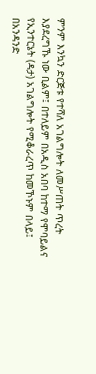ምንም እንኳን ድርጅቱ የተሻለ አገልግሎት ለመሥጠት ጥረት እያደረግኹ ነው ቢልም፤ በተለይም በአዲስ አበባ ከተማ የሞባይልና የኢንተርኔት (ዳታ) አገልግሎት የሚቆራረጥ ከመኾኑም በላይ፤ በአንዳንድ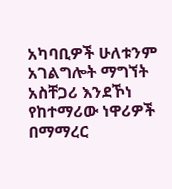አካባቢዎች ሁለቱንም አገልግሎት ማግኘት አስቸጋሪ እንደኾነ የከተማሪው ነዋሪዎች በማማረር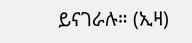ይናገራሉ። (ኢዛ)